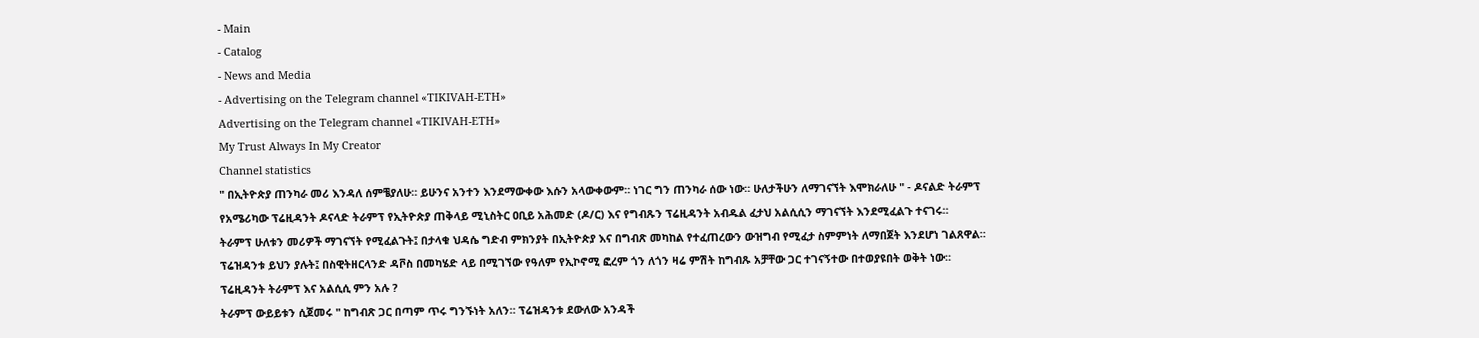- Main
- Catalog
- News and Media
- Advertising on the Telegram channel «TIKIVAH-ETH»
Advertising on the Telegram channel «TIKIVAH-ETH»
My Trust Always In My Creator
Channel statistics
" በኢትዮጵያ ጠንካራ መሪ እንዳለ ሰምቼያለሁ። ይሁንና አንተን እንደማውቀው እሱን አላውቀውም። ነገር ግን ጠንካራ ሰው ነው። ሁለታችሁን ለማገናኘት እሞክራለሁ " - ዶናልድ ትራምፕ
የአሜሪካው ፕሬዚዳንት ዶናላድ ትራምፕ የኢትዮጵያ ጠቅላይ ሚኒስትር ዐቢይ አሕመድ (ዶ/ር) እና የግብጹን ፕሬዚዳንት አብዱል ፈታህ አልሲሲን ማገናኘት እንደሚፈልጉ ተናገሩ።
ትራምፕ ሁለቱን መሪዎች ማገናኘት የሚፈልጉት፤ በታላቁ ህዳሴ ግድብ ምክንያት በኢትዮጵያ እና በግብጽ መካከል የተፈጠረውን ውዝግብ የሚፈታ ስምምነት ለማበጀት እንደሆነ ገልጸዋል።
ፕሬዝዳንቱ ይህን ያሉት፤ በስዊትዘርላንድ ዳቮስ በመካሄድ ላይ በሚገኘው የዓለም የኢኮኖሚ ፎረም ጎን ለጎን ዛሬ ምሽት ከግብጹ አቻቸው ጋር ተገናኝተው በተወያዩበት ወቅት ነው።
ፕሬዚዳንት ትራምፕ እና አልሲሲ ምን አሉ ?
ትራምፕ ውይይቱን ሲጀመሩ " ከግብጽ ጋር በጣም ጥሩ ግንኙነት አለን። ፕሬዝዳንቱ ደውለው አንዳች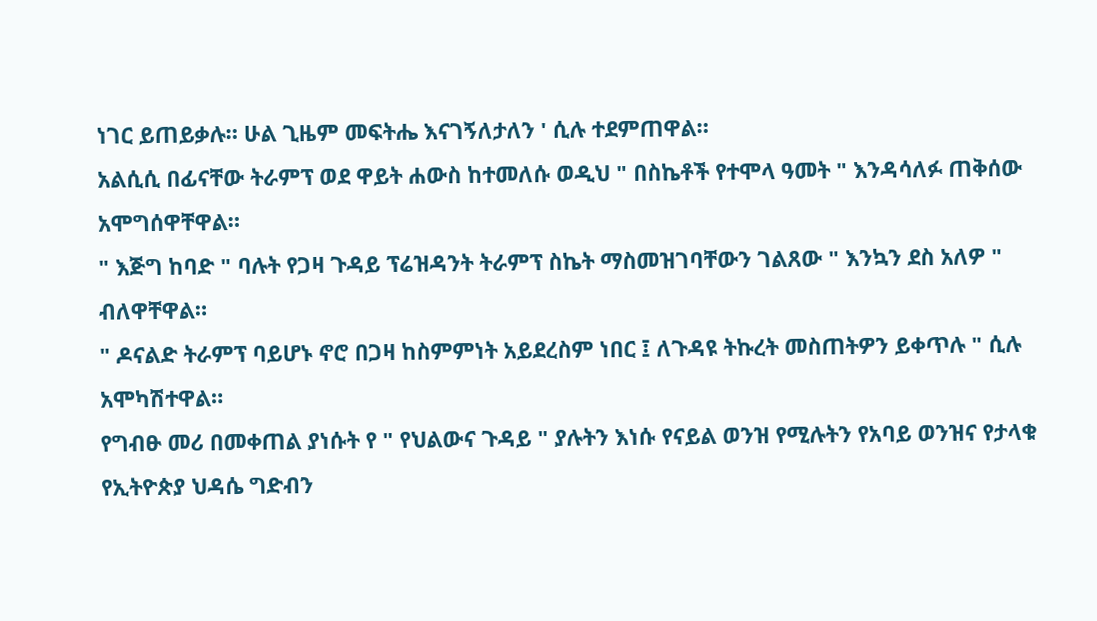ነገር ይጠይቃሉ። ሁል ጊዜም መፍትሔ እናገኝለታለን ' ሲሉ ተደምጠዋል።
አልሲሲ በፊናቸው ትራምፕ ወደ ዋይት ሐውስ ከተመለሱ ወዲህ " በስኬቶች የተሞላ ዓመት " እንዳሳለፉ ጠቅሰው አሞግሰዋቸዋል።
" እጅግ ከባድ " ባሉት የጋዛ ጉዳይ ፕሬዝዳንት ትራምፕ ስኬት ማስመዝገባቸውን ገልጸው " እንኳን ደስ አለዎ " ብለዋቸዋል።
" ዶናልድ ትራምፕ ባይሆኑ ኖሮ በጋዛ ከስምምነት አይደረስም ነበር ፤ ለጉዳዩ ትኩረት መስጠትዎን ይቀጥሉ " ሲሉ አሞካሽተዋል።
የግብፁ መሪ በመቀጠል ያነሱት የ " የህልውና ጉዳይ " ያሉትን እነሱ የናይል ወንዝ የሚሉትን የአባይ ወንዝና የታላቁ የኢትዮጵያ ህዳሴ ግድብን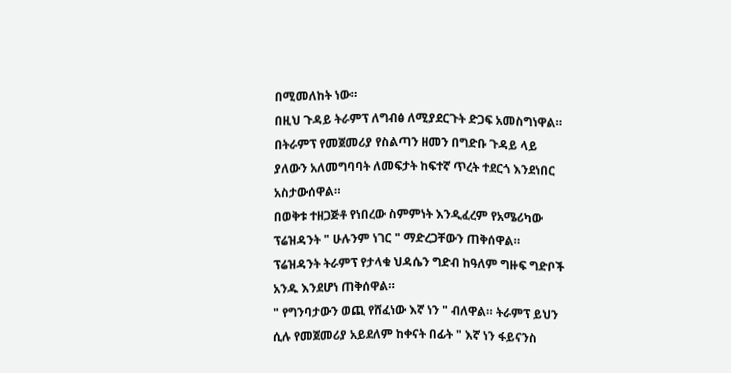በሚመለከት ነው።
በዚህ ጉዳይ ትራምፕ ለግብፅ ለሚያደርጉት ድጋፍ አመስግነዋል።
በትራምፕ የመጀመሪያ የስልጣን ዘመን በግድቡ ጉዳይ ላይ ያለውን አለመግባባት ለመፍታት ከፍተኛ ጥረት ተደርጎ እንደነበር አስታውሰዋል።
በወቅቱ ተዘጋጅቶ የነበረው ስምምነት እንዲፈረም የአሜሪካው ፕሬዝዳንት " ሁሉንም ነገር " ማድረጋቸውን ጠቅሰዋል።
ፕሬዝዳንት ትራምፕ የታላቁ ህዳሴን ግድብ ከዓለም ግዙፍ ግድቦች አንዱ እንደሆነ ጠቅሰዋል።
" የግንባታውን ወጪ የሸፈነው እኛ ነን " ብለዋል። ትራምፕ ይህን ሲሉ የመጀመሪያ አይደለም ከቀናት በፊት " እኛ ነን ፋይናንስ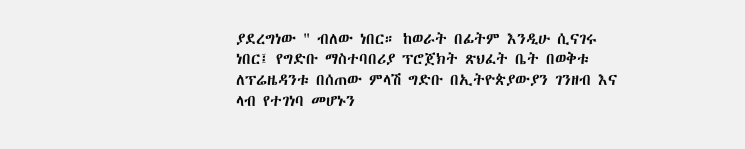ያደረግነው " ብለው ነበር። ከወራት በፊትም እንዲሁ ሲናገሩ ነበር፤ የግድቡ ማስተባበሪያ ፕሮጀክት ጽህፈት ቤት በወቅቱ ለፕሬዜዳንቱ በሰጠው ምላሽ ግድቡ በኢትዮጵያውያን ገንዘብ እና ላብ የተገነባ መሆኑን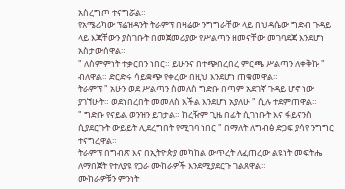አስረግጦ ተናግሯል።
የአሜሪካው ፕሬዝዳንት ትራምፕ በዛሬው ንግግራቸው ላይ በህዳሴው ግድብ ጉዳይ ላይ እጃቸውን ያስገቡት በመጀመሪያው የሥልጣን ዘመናቸው መገባደጃ እንደሆነ አስታውሰዋል።
" ለስምምነት ተቃርበን ነበር። ይሁንና በተጭበረበረ ምርጫ ሥልጣን ለቀቅኩ " ብለዋል። ድርድሩ ሳይቋጭ የቀረው በዚህ እንደሆነ ጠቁመዋል።
ትራምፕ " አሁን ወደ ሥልጣን ስመለስ ግድቡ በጣም አደገኛ ጉዳይ ሆኖ ነው ያገኘሁት። ወደነበረበት መመለስ እችል እንደሆነ አያለሁ " ሲሉ ተደምጠዋል።
" ግድቡ የናይል ወንዝን ይገታል። ከረዥም ጊዜ በፊት ሲገነቡት እና ፋይናንስ ሲያደርጉት ውይይት ሊደረግበት የሚገባ ነበር " በማለት ለግብፅ ድጋፍ ያሳየ ንግግር ተናግረዋል።
ትራምፕ በግብጽ እና በኢትዮጵያ መካከል ውጥረት ለፈጠረው ልዩነት መፍትሔ ለማበጀት የተለያዩ የጋራ ሙከራዎች እንደሚያደርጉ ገልጸዋል።
ሙከራዎቹን ምንነት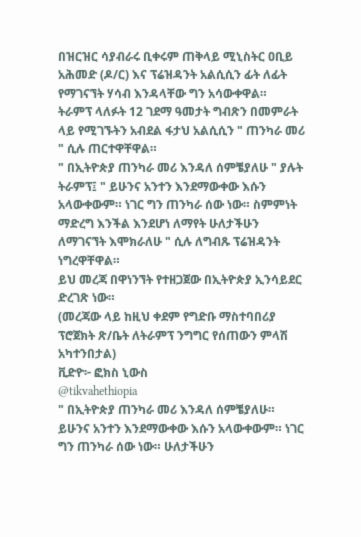በዝርዝር ሳያብራሩ ቢቀሩም ጠቅላይ ሚኒስትር ዐቢይ አሕመድ (ዶ/ር) እና ፕሬዝዳንት አልሲሲን ፊት ለፊት የማገናኘት ሃሳብ እንዳላቸው ግን አሳውቀዋል።
ትራምፕ ላለፉት 12 ገደማ ዓመታት ግብጽን በመምራት ላይ የሚገኙትን አብደል ፋታህ አልሲሲን " ጠንካራ መሪ " ሲሉ ጠርተዋቸዋል።
" በኢትዮጵያ ጠንካራ መሪ እንዳለ ሰምቼያለሁ " ያሉት ትራምፕ፤ " ይሁንና አንተን እንደማውቀው እሱን አላውቀውም። ነገር ግን ጠንካራ ሰው ነው። ስምምነት ማድረግ እንችል እንደሆነ ለማየት ሁለታችሁን ለማገናኘት እሞክራለሁ " ሲሉ ለግብጹ ፕሬዝዳንት ነግረዋቸዋል።
ይህ መረጃ በዋነንኘት የተዘጋጀው በኢትዮጵያ ኢንሳይደር ድረገጽ ነው።
(መረጃው ላይ ከዚህ ቀደም የግድቡ ማስተባበሪያ ፕሮጀክት ጽ/ቤት ለትራምፕ ንግግር የሰጠውን ምላሽ አካተንበታል)
ቪድዮ፦ ፎክስ ኒውስ
@tikvahethiopia
" በኢትዮጵያ ጠንካራ መሪ እንዳለ ሰምቼያለሁ። ይሁንና አንተን እንደማውቀው እሱን አላውቀውም። ነገር ግን ጠንካራ ሰው ነው። ሁለታችሁን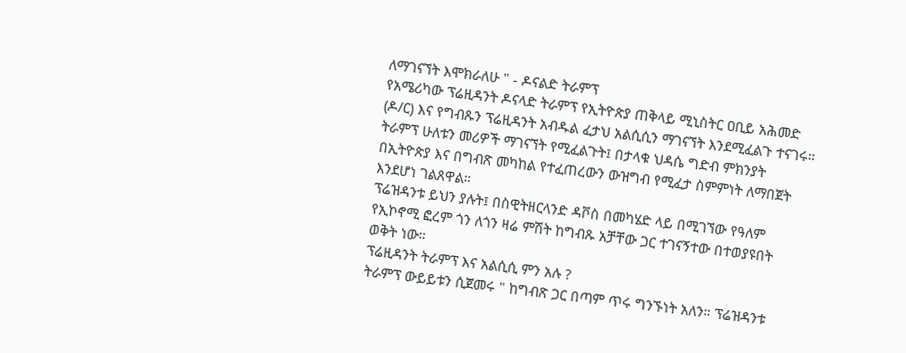ለማገናኘት እሞክራለሁ " - ዶናልድ ትራምፕ
የአሜሪካው ፕሬዚዳንት ዶናላድ ትራምፕ የኢትዮጵያ ጠቅላይ ሚኒስትር ዐቢይ አሕመድ (ዶ/ር) እና የግብጹን ፕሬዚዳንት አብዱል ፈታህ አልሲሲን ማገናኘት እንደሚፈልጉ ተናገሩ።
ትራምፕ ሁለቱን መሪዎች ማገናኘት የሚፈልጉት፤ በታላቁ ህዳሴ ግድብ ምክንያት በኢትዮጵያ እና በግብጽ መካከል የተፈጠረውን ውዝግብ የሚፈታ ስምምነት ለማበጀት እንደሆነ ገልጸዋል።
ፕሬዝዳንቱ ይህን ያሉት፤ በስዊትዘርላንድ ዳቮስ በመካሄድ ላይ በሚገኘው የዓለም የኢኮኖሚ ፎረም ጎን ለጎን ዛሬ ምሽት ከግብጹ አቻቸው ጋር ተገናኝተው በተወያዩበት ወቅት ነው።
ፕሬዚዳንት ትራምፕ እና አልሲሲ ምን አሉ ?
ትራምፕ ውይይቱን ሲጀመሩ " ከግብጽ ጋር በጣም ጥሩ ግንኙነት አለን። ፕሬዝዳንቱ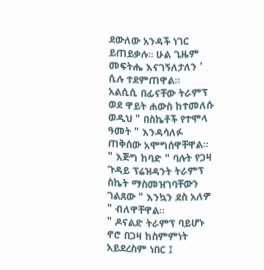ደውለው አንዳች ነገር ይጠይቃሉ። ሁል ጊዜም መፍትሔ እናገኝለታለን ' ሲሉ ተደምጠዋል።
አልሲሲ በፊናቸው ትራምፕ ወደ ዋይት ሐውስ ከተመለሱ ወዲህ " በስኬቶች የተሞላ ዓመት " እንዳሳለፉ ጠቅሰው አሞግሰዋቸዋል።
" እጅግ ከባድ " ባሉት የጋዛ ጉዳይ ፕሬዝዳንት ትራምፕ ስኬት ማስመዝገባቸውን ገልጸው " እንኳን ደስ አለዎ " ብለዋቸዋል።
" ዶናልድ ትራምፕ ባይሆኑ ኖሮ በጋዛ ከስምምነት አይደረስም ነበር ፤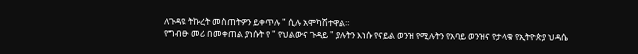ለጉዳዩ ትኩረት መስጠትዎን ይቀጥሉ " ሲሉ አሞካሽተዋል።
የግብፁ መሪ በመቀጠል ያነሱት የ " የህልውና ጉዳይ " ያሉትን እነሱ የናይል ወንዝ የሚሉትን የአባይ ወንዝና የታላቁ የኢትዮጵያ ህዳሴ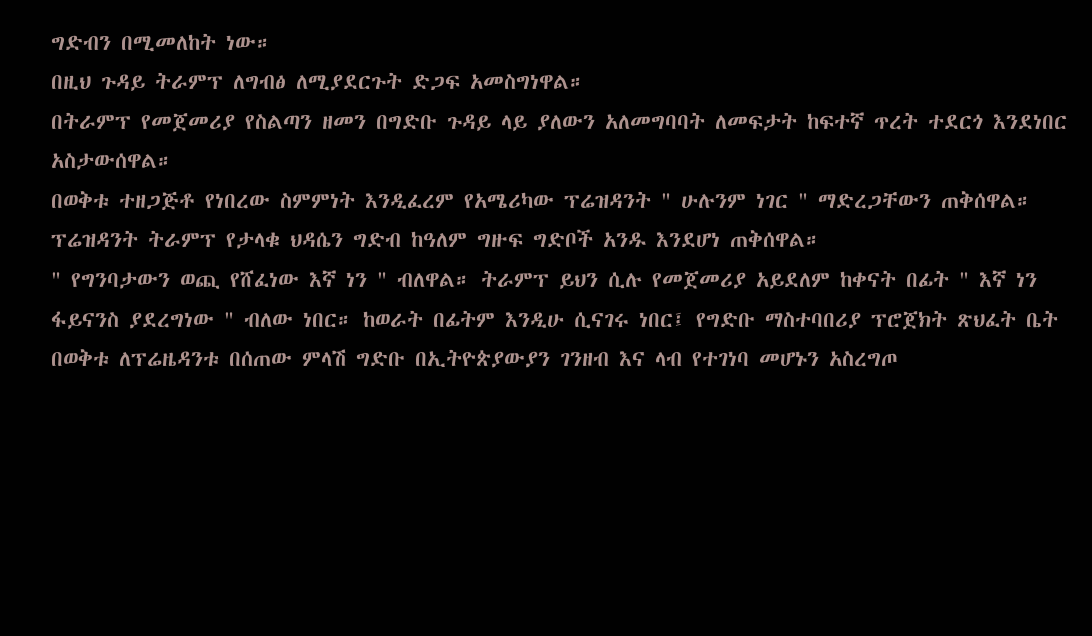ግድብን በሚመለከት ነው።
በዚህ ጉዳይ ትራምፕ ለግብፅ ለሚያደርጉት ድጋፍ አመስግነዋል።
በትራምፕ የመጀመሪያ የስልጣን ዘመን በግድቡ ጉዳይ ላይ ያለውን አለመግባባት ለመፍታት ከፍተኛ ጥረት ተደርጎ እንደነበር አስታውሰዋል።
በወቅቱ ተዘጋጅቶ የነበረው ስምምነት እንዲፈረም የአሜሪካው ፕሬዝዳንት " ሁሉንም ነገር " ማድረጋቸውን ጠቅሰዋል።
ፕሬዝዳንት ትራምፕ የታላቁ ህዳሴን ግድብ ከዓለም ግዙፍ ግድቦች አንዱ እንደሆነ ጠቅሰዋል።
" የግንባታውን ወጪ የሸፈነው እኛ ነን " ብለዋል። ትራምፕ ይህን ሲሉ የመጀመሪያ አይደለም ከቀናት በፊት " እኛ ነን ፋይናንስ ያደረግነው " ብለው ነበር። ከወራት በፊትም እንዲሁ ሲናገሩ ነበር፤ የግድቡ ማስተባበሪያ ፕሮጀክት ጽህፈት ቤት በወቅቱ ለፕሬዜዳንቱ በሰጠው ምላሽ ግድቡ በኢትዮጵያውያን ገንዘብ እና ላብ የተገነባ መሆኑን አስረግጦ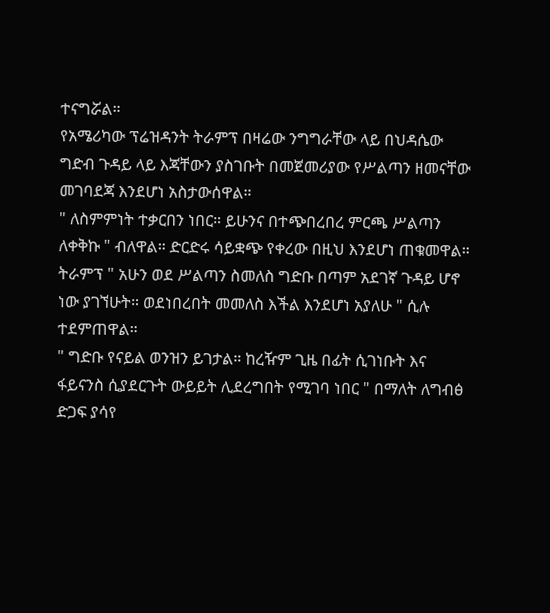ተናግሯል።
የአሜሪካው ፕሬዝዳንት ትራምፕ በዛሬው ንግግራቸው ላይ በህዳሴው ግድብ ጉዳይ ላይ እጃቸውን ያስገቡት በመጀመሪያው የሥልጣን ዘመናቸው መገባደጃ እንደሆነ አስታውሰዋል።
" ለስምምነት ተቃርበን ነበር። ይሁንና በተጭበረበረ ምርጫ ሥልጣን ለቀቅኩ " ብለዋል። ድርድሩ ሳይቋጭ የቀረው በዚህ እንደሆነ ጠቁመዋል።
ትራምፕ " አሁን ወደ ሥልጣን ስመለስ ግድቡ በጣም አደገኛ ጉዳይ ሆኖ ነው ያገኘሁት። ወደነበረበት መመለስ እችል እንደሆነ አያለሁ " ሲሉ ተደምጠዋል።
" ግድቡ የናይል ወንዝን ይገታል። ከረዥም ጊዜ በፊት ሲገነቡት እና ፋይናንስ ሲያደርጉት ውይይት ሊደረግበት የሚገባ ነበር " በማለት ለግብፅ ድጋፍ ያሳየ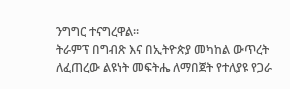ንግግር ተናግረዋል።
ትራምፕ በግብጽ እና በኢትዮጵያ መካከል ውጥረት ለፈጠረው ልዩነት መፍትሔ ለማበጀት የተለያዩ የጋራ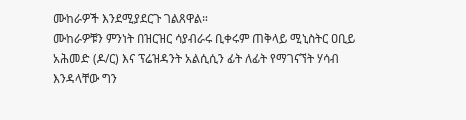ሙከራዎች እንደሚያደርጉ ገልጸዋል።
ሙከራዎቹን ምንነት በዝርዝር ሳያብራሩ ቢቀሩም ጠቅላይ ሚኒስትር ዐቢይ አሕመድ (ዶ/ር) እና ፕሬዝዳንት አልሲሲን ፊት ለፊት የማገናኘት ሃሳብ እንዳላቸው ግን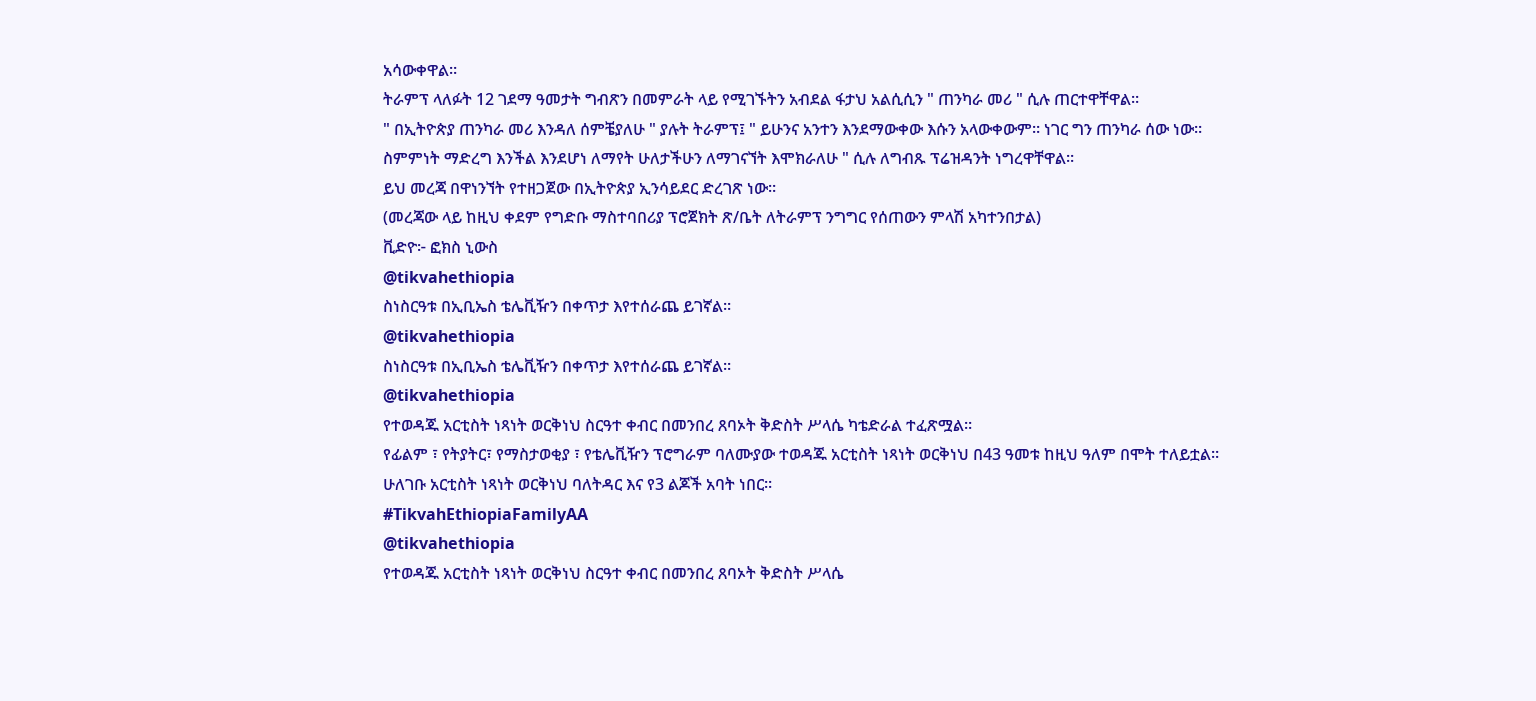አሳውቀዋል።
ትራምፕ ላለፉት 12 ገደማ ዓመታት ግብጽን በመምራት ላይ የሚገኙትን አብደል ፋታህ አልሲሲን " ጠንካራ መሪ " ሲሉ ጠርተዋቸዋል።
" በኢትዮጵያ ጠንካራ መሪ እንዳለ ሰምቼያለሁ " ያሉት ትራምፕ፤ " ይሁንና አንተን እንደማውቀው እሱን አላውቀውም። ነገር ግን ጠንካራ ሰው ነው። ስምምነት ማድረግ እንችል እንደሆነ ለማየት ሁለታችሁን ለማገናኘት እሞክራለሁ " ሲሉ ለግብጹ ፕሬዝዳንት ነግረዋቸዋል።
ይህ መረጃ በዋነንኘት የተዘጋጀው በኢትዮጵያ ኢንሳይደር ድረገጽ ነው።
(መረጃው ላይ ከዚህ ቀደም የግድቡ ማስተባበሪያ ፕሮጀክት ጽ/ቤት ለትራምፕ ንግግር የሰጠውን ምላሽ አካተንበታል)
ቪድዮ፦ ፎክስ ኒውስ
@tikvahethiopia
ስነስርዓቱ በኢቢኤስ ቴሌቪዥን በቀጥታ እየተሰራጨ ይገኛል።
@tikvahethiopia
ስነስርዓቱ በኢቢኤስ ቴሌቪዥን በቀጥታ እየተሰራጨ ይገኛል።
@tikvahethiopia
የተወዳጁ አርቲስት ነጻነት ወርቅነህ ስርዓተ ቀብር በመንበረ ጸባኦት ቅድስት ሥላሴ ካቴድራል ተፈጽሟል።
የፊልም ፣ የትያትር፣ የማስታወቂያ ፣ የቴሌቪዥን ፕሮግራም ባለሙያው ተወዳጁ አርቲስት ነጻነት ወርቅነህ በ43 ዓመቱ ከዚህ ዓለም በሞት ተለይቷል።
ሁለገቡ አርቲስት ነጻነት ወርቅነህ ባለትዳር እና የ3 ልጆች አባት ነበር።
#TikvahEthiopiaFamilyAA
@tikvahethiopia
የተወዳጁ አርቲስት ነጻነት ወርቅነህ ስርዓተ ቀብር በመንበረ ጸባኦት ቅድስት ሥላሴ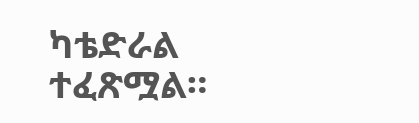ካቴድራል ተፈጽሟል።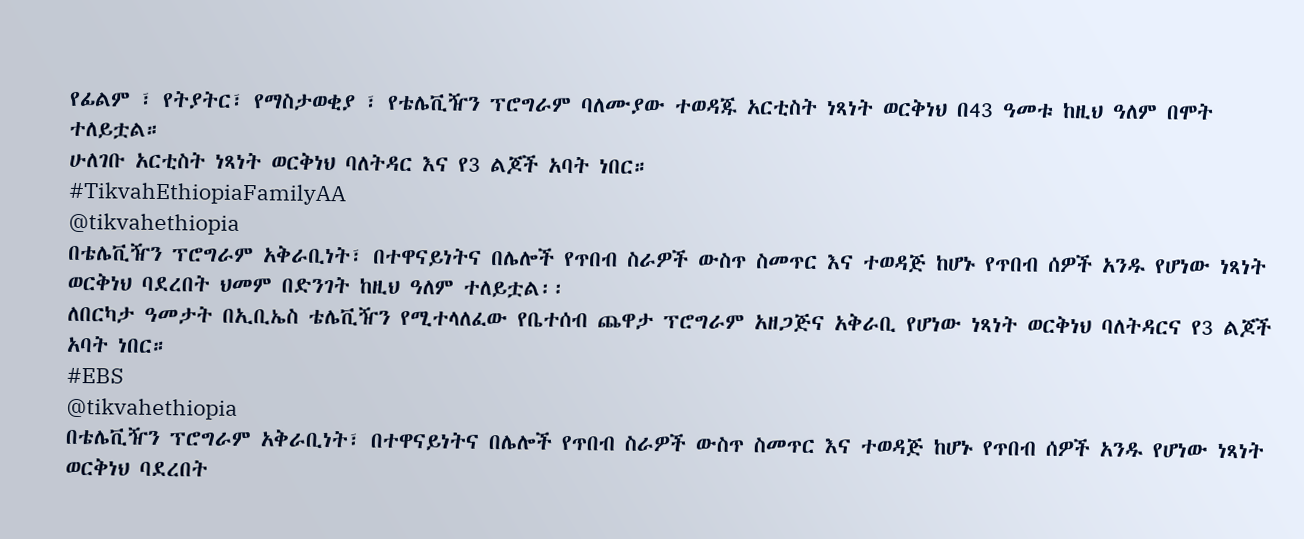የፊልም ፣ የትያትር፣ የማስታወቂያ ፣ የቴሌቪዥን ፕሮግራም ባለሙያው ተወዳጁ አርቲስት ነጻነት ወርቅነህ በ43 ዓመቱ ከዚህ ዓለም በሞት ተለይቷል።
ሁለገቡ አርቲስት ነጻነት ወርቅነህ ባለትዳር እና የ3 ልጆች አባት ነበር።
#TikvahEthiopiaFamilyAA
@tikvahethiopia
በቴሌቪዥን ፕሮግራም አቅራቢነት፣ በተዋናይነትና በሌሎች የጥበብ ስራዎች ውስጥ ስመጥር እና ተወዳጅ ከሆኑ የጥበብ ሰዎች አንዱ የሆነው ነጻነት ወርቅነህ ባደረበት ህመም በድንገት ከዚህ ዓለም ተለይቷል፡፡
ለበርካታ ዓመታት በኢቢኤስ ቴሌቪዥን የሚተላለፈው የቤተሰብ ጨዋታ ፕሮግራም አዘጋጅና አቅራቢ የሆነው ነጻነት ወርቅነህ ባለትዳርና የ3 ልጆች አባት ነበር።
#EBS
@tikvahethiopia
በቴሌቪዥን ፕሮግራም አቅራቢነት፣ በተዋናይነትና በሌሎች የጥበብ ስራዎች ውስጥ ስመጥር እና ተወዳጅ ከሆኑ የጥበብ ሰዎች አንዱ የሆነው ነጻነት ወርቅነህ ባደረበት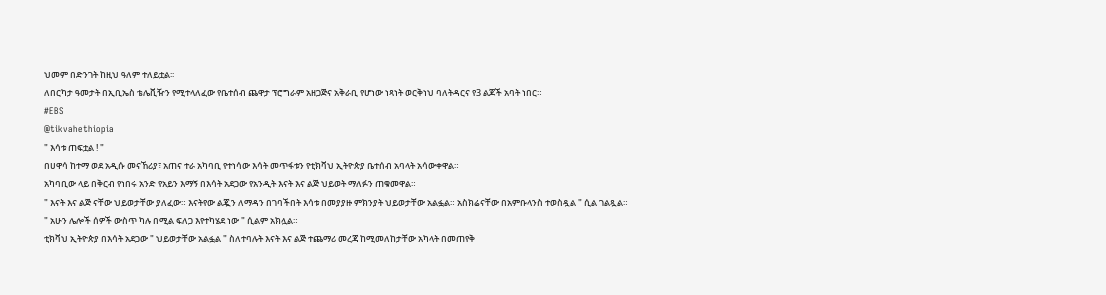ህመም በድንገት ከዚህ ዓለም ተለይቷል፡፡
ለበርካታ ዓመታት በኢቢኤስ ቴሌቪዥን የሚተላለፈው የቤተሰብ ጨዋታ ፕሮግራም አዘጋጅና አቅራቢ የሆነው ነጻነት ወርቅነህ ባለትዳርና የ3 ልጆች አባት ነበር።
#EBS
@tikvahethiopia
" እሳቱ ጠፍቷል ! "
በሀዋሳ ከተማ ወደ አዲሱ መናኸሪያ፣ አጠና ተራ አካባቢ የተነሳው እሳት መጥፋቱን የቲክቫህ ኢትዮጵያ ቤተሰብ አባላት አሳውቀዋል።
አካባቢው ላይ በቅርብ የነበሩ አንድ የአይን እማኝ በእሳት አደጋው የአንዲት እናት እና ልጅ ህይወት ማለፉን ጠቁመዋል።
" እናት እና ልጅ ናቸው ህይወታቸው ያለፈው። እናትየው ልጇን ለማዳን በገባችበት እሳቱ በመያያዙ ምክንያት ህይወታቸው አልፏል። አስክሬናቸው በአምቡላንስ ተወስዷል " ሲል ገልጿል።
" አሁን ሌሎች ሰዎች ውስጥ ካሉ በሚል ፍለጋ እየተካሄደ ነው " ሲልም አክሏል።
ቲክቫህ ኢትዮጵያ በእሳት አደጋው " ህይወታቸው አልፏል " ስለተባሉት እናት እና ልጅ ተጨማሪ መረጃ ከሚመለከታቸው አካላት በመጠየቅ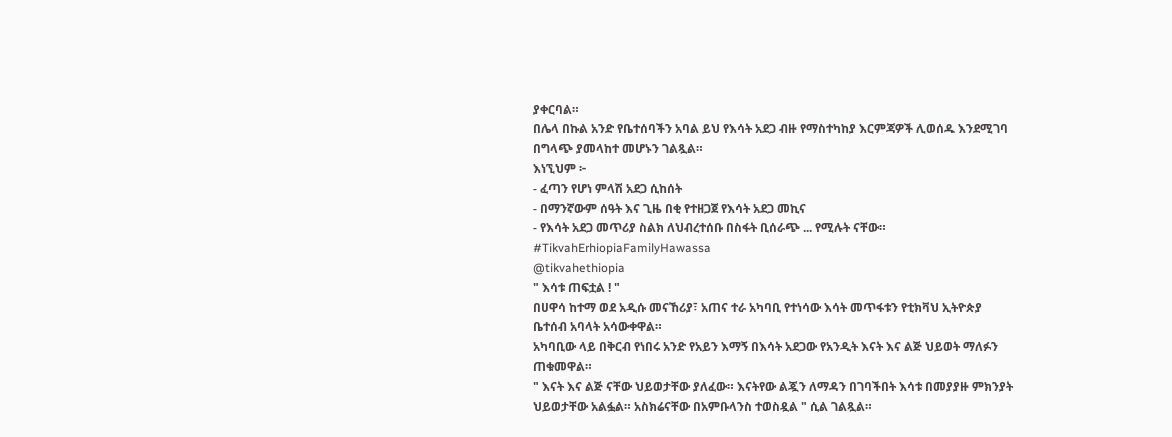ያቀርባል።
በሌላ በኩል አንድ የቤተሰባችን አባል ይህ የእሳት አደጋ ብዙ የማስተካከያ እርምጃዎች ሊወሰዱ እንደሚገባ በግላጭ ያመላከተ መሆኑን ገልጿል።
እነኚህም ፦
- ፈጣን የሆነ ምላሽ አደጋ ሲከሰት
- በማንኛውም ሰዓት እና ጊዜ በቂ የተዘጋጀ የእሳት አደጋ መኪና
- የእሳት አደጋ መጥሪያ ስልክ ለህብረተሰቡ በስፋት ቢሰራጭ ... የሚሉት ናቸው።
#TikvahErhiopiaFamilyHawassa
@tikvahethiopia
" እሳቱ ጠፍቷል ! "
በሀዋሳ ከተማ ወደ አዲሱ መናኸሪያ፣ አጠና ተራ አካባቢ የተነሳው እሳት መጥፋቱን የቲክቫህ ኢትዮጵያ ቤተሰብ አባላት አሳውቀዋል።
አካባቢው ላይ በቅርብ የነበሩ አንድ የአይን እማኝ በእሳት አደጋው የአንዲት እናት እና ልጅ ህይወት ማለፉን ጠቁመዋል።
" እናት እና ልጅ ናቸው ህይወታቸው ያለፈው። እናትየው ልጇን ለማዳን በገባችበት እሳቱ በመያያዙ ምክንያት ህይወታቸው አልፏል። አስክሬናቸው በአምቡላንስ ተወስዷል " ሲል ገልጿል።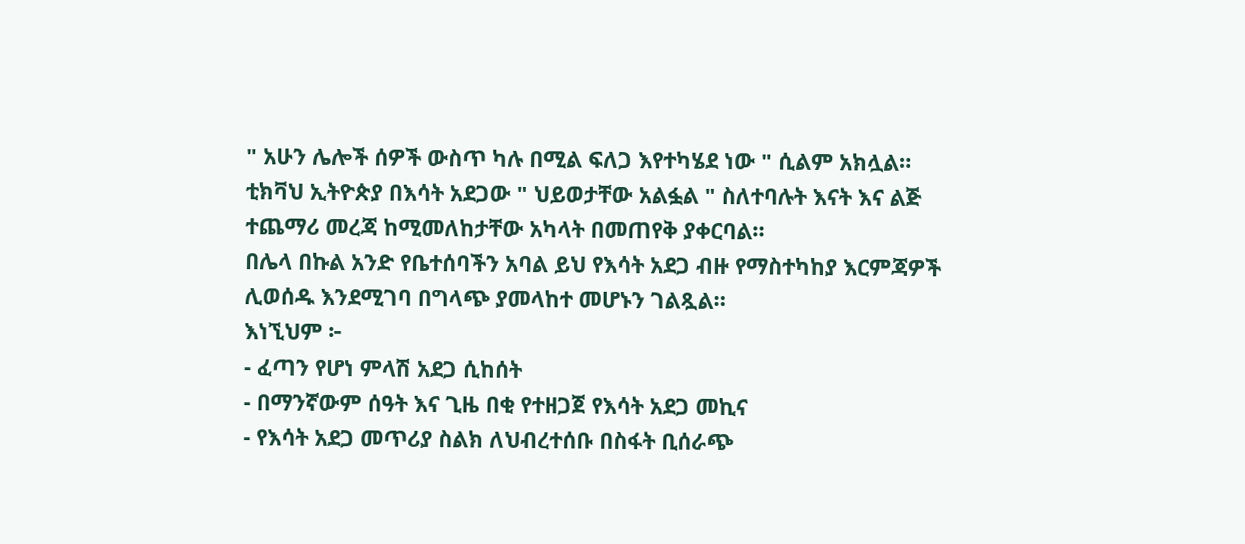" አሁን ሌሎች ሰዎች ውስጥ ካሉ በሚል ፍለጋ እየተካሄደ ነው " ሲልም አክሏል።
ቲክቫህ ኢትዮጵያ በእሳት አደጋው " ህይወታቸው አልፏል " ስለተባሉት እናት እና ልጅ ተጨማሪ መረጃ ከሚመለከታቸው አካላት በመጠየቅ ያቀርባል።
በሌላ በኩል አንድ የቤተሰባችን አባል ይህ የእሳት አደጋ ብዙ የማስተካከያ እርምጃዎች ሊወሰዱ እንደሚገባ በግላጭ ያመላከተ መሆኑን ገልጿል።
እነኚህም ፦
- ፈጣን የሆነ ምላሽ አደጋ ሲከሰት
- በማንኛውም ሰዓት እና ጊዜ በቂ የተዘጋጀ የእሳት አደጋ መኪና
- የእሳት አደጋ መጥሪያ ስልክ ለህብረተሰቡ በስፋት ቢሰራጭ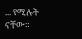... የሚሉት ናቸው።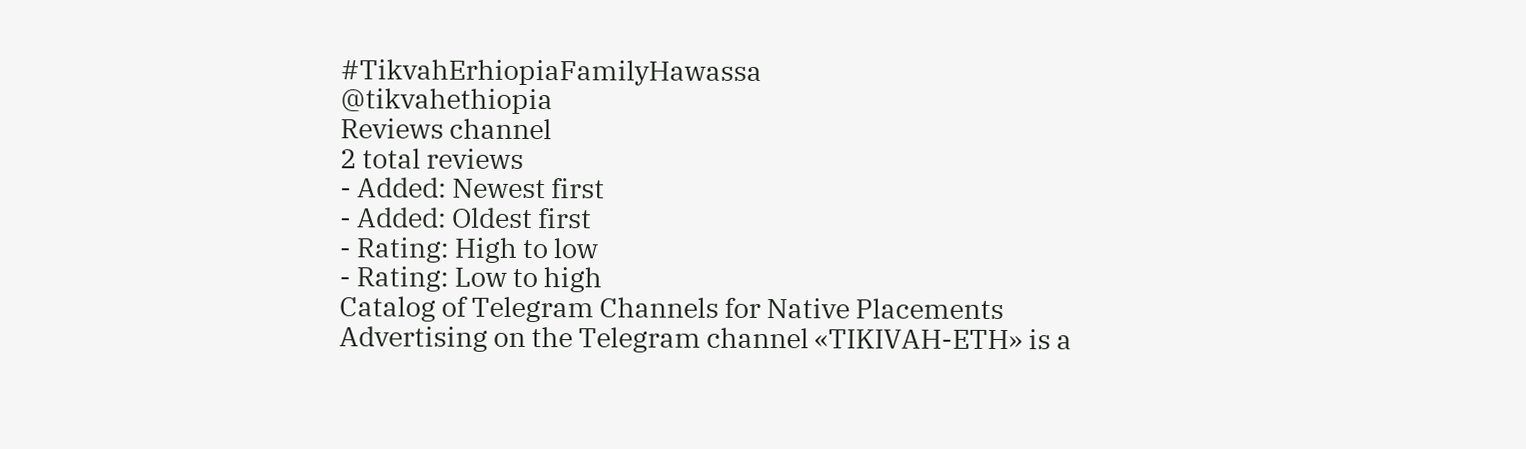#TikvahErhiopiaFamilyHawassa
@tikvahethiopia
Reviews channel
2 total reviews
- Added: Newest first
- Added: Oldest first
- Rating: High to low
- Rating: Low to high
Catalog of Telegram Channels for Native Placements
Advertising on the Telegram channel «TIKIVAH-ETH» is a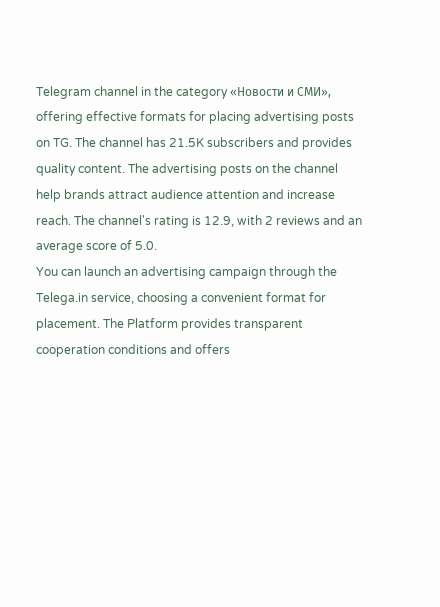Telegram channel in the category «Новости и СМИ», offering effective formats for placing advertising posts on TG. The channel has 21.5K subscribers and provides quality content. The advertising posts on the channel help brands attract audience attention and increase reach. The channel's rating is 12.9, with 2 reviews and an average score of 5.0.
You can launch an advertising campaign through the Telega.in service, choosing a convenient format for placement. The Platform provides transparent cooperation conditions and offers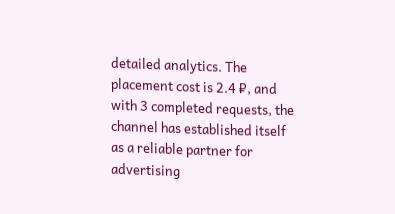detailed analytics. The placement cost is 2.4 ₽, and with 3 completed requests, the channel has established itself as a reliable partner for advertising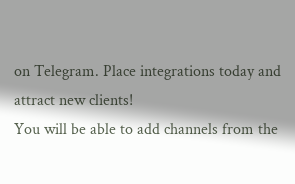on Telegram. Place integrations today and attract new clients!
You will be able to add channels from the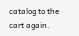catalog to the cart again.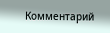Комментарий